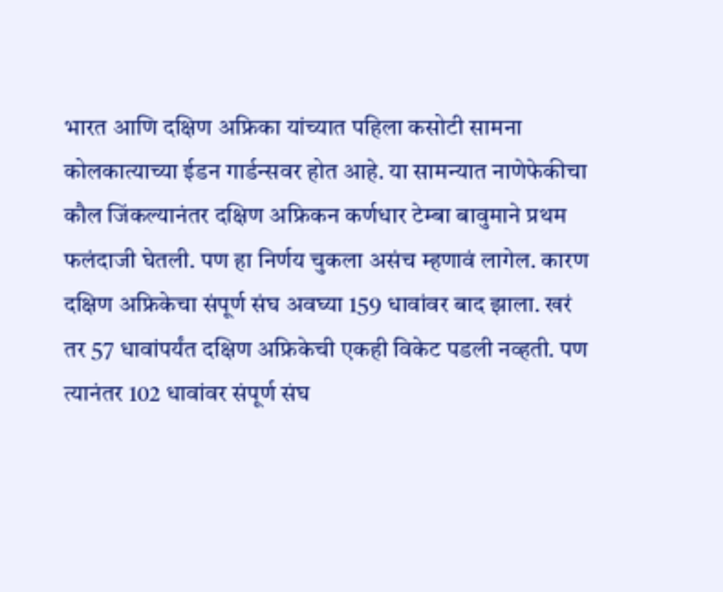भारत आणि दक्षिण अफ्रिका यांच्यात पहिला कसोटी सामना कोलकात्याच्या ईडन गार्डन्सवर होत आहे. या सामन्यात नाणेफेकीचा कौल जिंकल्यानंतर दक्षिण अफ्रिकन कर्णधार टेम्बा बावुमाने प्रथम फलंदाजी घेतली. पण हा निर्णय चुकला असंच म्हणावं लागेल. कारण दक्षिण अफ्रिकेचा संपूर्ण संघ अवघ्या 159 धावांवर बाद झाला. खरं तर 57 धावांपर्यंत दक्षिण अफ्रिकेची एकही विकेट पडली नव्हती. पण त्यानंतर 102 धावांवर संपूर्ण संघ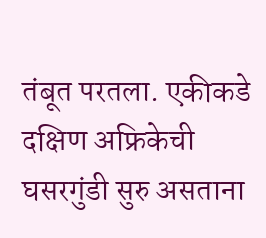तंबूत परतला. एकीकडे दक्षिण अफ्रिकेची घसरगुंडी सुरु असताना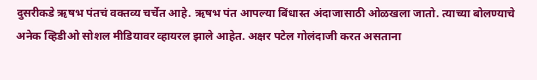दुसरीकडे ऋषभ पंतचं वक्तव्य चर्चेत आहे. ऋषभ पंत आपल्या बिंधास्त अंदाजासाठी ओळखला जातो. त्याच्या बोलण्याचे अनेक व्हिडीओ सोशल मीडियावर व्हायरल झाले आहेत. अक्षर पटेल गोलंदाजी करत असताना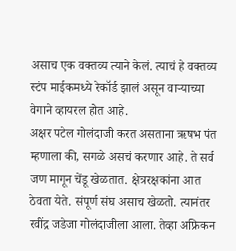असाच एक वक्तव्य त्याने केलं. त्याचं हे वक्तव्य स्टंप माईकमध्ये रेकॉर्ड झालं असून वाऱ्याच्या वेगाने व्हायरल होत आहे.
अक्षर पटेल गोलंदाजी करत असताना ऋषभ पंत म्हणाला की, सगळे असचं करणार आहे. ते सर्व जण मागून चेंडू खेळतात. क्षेत्ररक्षकांना आत ठेवता येते. संपूर्ण संघ असाच खेळतो. त्यानंतर रवींद्र जडेजा गोलंदाजीला आला. तेव्हा अफ्रिकन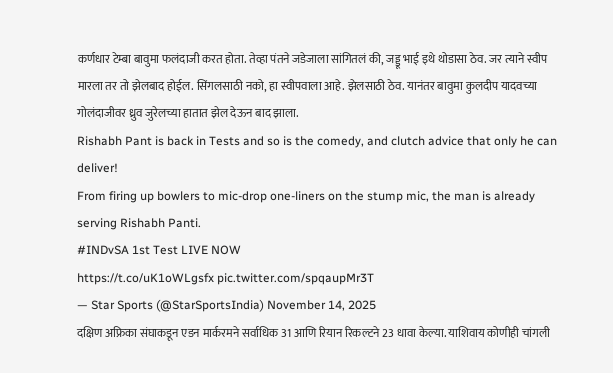कर्णधार टेम्बा बावुमा फलंदाजी करत होता. तेव्हा पंतने जडेजाला सांगितलं की, जड्डू भाई इथे थोडासा ठेव. जर त्याने स्वीप मारला तर तो झेलबाद होईल. सिंगलसाठी नको, हा स्वीपवाला आहे. झेलसाठी ठेव. यानंतर बावुमा कुलदीप यादवच्या गोलंदाजीवर ध्रुव जुरेलच्या हातात झेल देऊन बाद झाला.
Rishabh Pant is back in Tests and so is the comedy, and clutch advice that only he can deliver!
From firing up bowlers to mic-drop one-liners on the stump mic, the man is already serving Rishabh Panti.
#INDvSA 1st Test LIVE NOW
https://t.co/uK1oWLgsfx pic.twitter.com/spqaupMr3T
— Star Sports (@StarSportsIndia) November 14, 2025
दक्षिण अफ्रिका संघाकडून एडन मार्करमने सर्वाधिक 31 आणि रियान रिकल्टने 23 धावा केल्या. याशिवाय कोणीही चांगली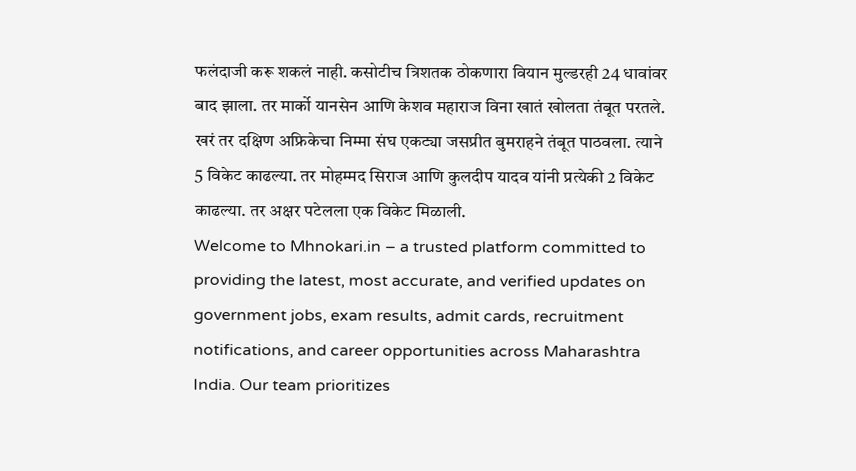फलंदाजी करू शकलं नाही. कसोटीच त्रिशतक ठोकणारा वियान मुल्डरही 24 धावांवर बाद झाला. तर मार्को यानसेन आणि केशव महाराज विना खातं खोलता तंबूत परतले. खरं तर दक्षिण अफ्रिकेचा निम्मा संघ एकट्या जसप्रीत बुमराहने तंबूत पाठवला. त्याने 5 विकेट काढल्या. तर मोहम्मद सिराज आणि कुलदीप यादव यांनी प्रत्येकी 2 विकेट काढल्या. तर अक्षर पटेलला एक विकेट मिळाली.
Welcome to Mhnokari.in – a trusted platform committed to providing the latest, most accurate, and verified updates on government jobs, exam results, admit cards, recruitment notifications, and career opportunities across Maharashtra India. Our team prioritizes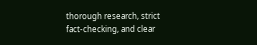thorough research, strict fact-checking, and clear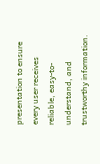presentation to ensure every user receives reliable, easy-to-understand, and trustworthy information.